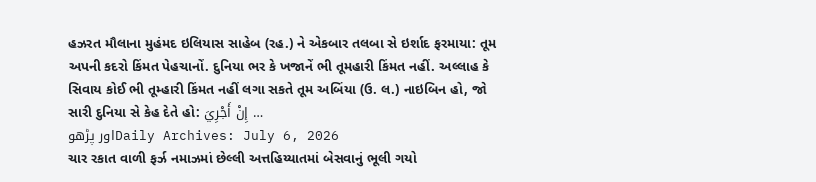હઝરત મૌલાના મુહંમદ ઇલિયાસ સાહેબ (રહ.) ને એકબાર તલબા સે ઇર્શાદ ફરમાયા: તૂમ અપની કદરો કિંમત પેહચાનોં. દુનિયા ભર કે ખજાનેં ભી તૂમહારી કિંમત નહીં. અલ્લાહ કે સિવાય કોઈ ભી તૂમ્હારી કિંમત નહીં લગા સકતે તૂમ અબિંયા (ઉ. લ.) નાઇબિન હો, જો સારી દુનિયા સે કેહ દેતે હો: إِنْ أَجْرِيَ …
اور پڑھوDaily Archives: July 6, 2026
ચાર રકાત વાળી ફર્ઝ નમાઝમાં છેલ્લી અત્તહિય્યાતમાં બેસવાનું ભૂલી ગયો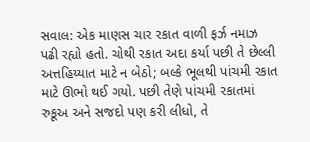સવાલ: એક માણસ ચાર રકાત વાળી ફર્ઝ નમાઝ પઢી રહ્યો હતો. ચોથી રકાત અદા કર્યા પછી તે છેલ્લી અત્તહિય્યાત માટે ન બેઠો; બલ્કે ભૂલથી પાંચમી રકાત માટે ઊભો થઈ ગયો. પછી તેણે પાંચમી રકાતમાં રુકૂઅ અને સજદો પણ કરી લીધો, તે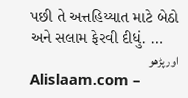પછી તે અત્તહિય્યાત માટે બેઠો અને સલામ ફેરવી દીધું. …
اور پڑھو
Alislaam.com –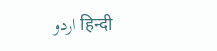اردو हिन्दी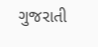ગુજરાતી